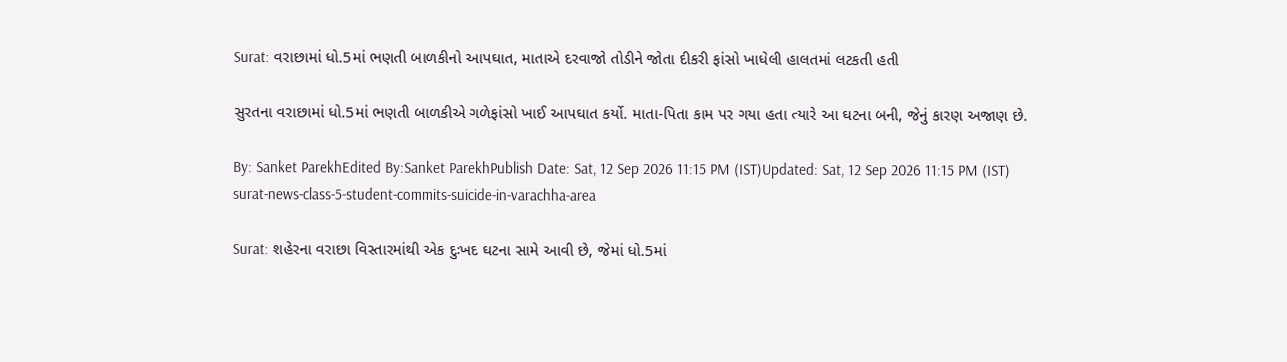Surat: વરાછામાં ધો.5માં ભણતી બાળકીનો આપઘાત, માતાએ દરવાજો તોડીને જોતા દીકરી ફાંસો ખાધેલી હાલતમાં લટકતી હતી

સુરતના વરાછામાં ધો.5માં ભણતી બાળકીએ ગળેફાંસો ખાઈ આપઘાત કર્યો. માતા-પિતા કામ પર ગયા હતા ત્યારે આ ઘટના બની, જેનું કારણ અજાણ છે.

By: Sanket ParekhEdited By:Sanket ParekhPublish Date: Sat, 12 Sep 2026 11:15 PM (IST)Updated: Sat, 12 Sep 2026 11:15 PM (IST)
surat-news-class-5-student-commits-suicide-in-varachha-area

Surat: શહેરના વરાછા વિસ્તારમાંથી એક દુઃખદ ઘટના સામે આવી છે, જેમાં ધો.5માં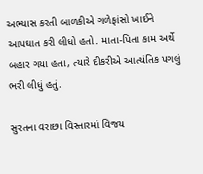અભ્યાસ કરતી બાળકીએ ગળેફાંસો ખાઈને આપઘાત કરી લીધો હતો. માતા-પિતા કામ અર્થે બહાર ગયા હતા, ત્યારે દીકરીએ આત્યંતિક પગલું ભરી લીધું હતું.

સુરતના વરાછા વિસ્તારમાં વિજય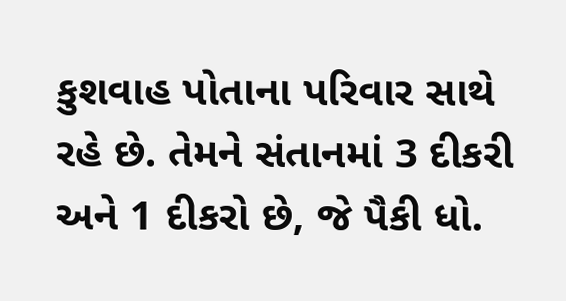કુશવાહ પોતાના પરિવાર સાથે રહે છે. તેમને સંતાનમાં 3 દીકરી અને 1 દીકરો છે, જે પૈકી ધો.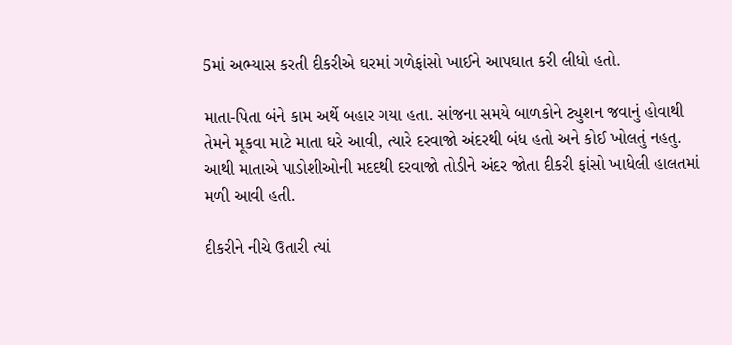5માં અભ્યાસ કરતી દીકરીએ ઘરમાં ગળેફાંસો ખાઈને આપઘાત કરી લીધો હતો.

માતા-પિતા બંને કામ અર્થે બહાર ગયા હતા. સાંજના સમયે બાળકોને ટ્યુશન જવાનું હોવાથી તેમને મૂકવા માટે માતા ઘરે આવી, ત્યારે દરવાજો અંદરથી બંધ હતો અને કોઈ ખોલતું નહતુ. આથી માતાએ પાડોશીઓની મદદથી દરવાજો તોડીને અંદર જોતા દીકરી ફાંસો ખાધેલી હાલતમાં મળી આવી હતી.

દીકરીને નીચે ઉતારી ત્યાં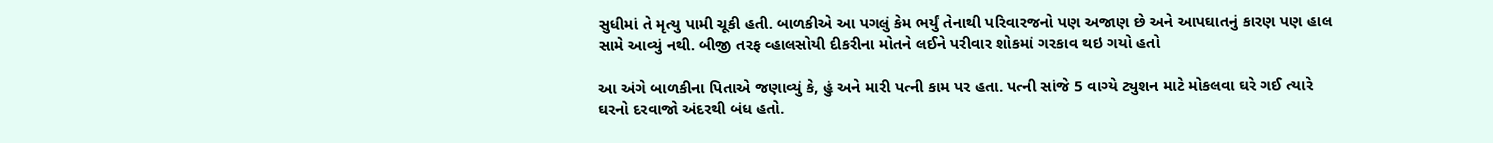સુધીમાં તે મૃત્યુ પામી ચૂકી હતી. બાળકીએ આ પગલું કેમ ભર્યું તેનાથી પરિવારજનો પણ અજાણ છે અને આપઘાતનું કારણ પણ હાલ સામે આવ્યું નથી. બીજી તરફ વ્હાલસોયી દીકરીના મોતને લઈને પરીવાર શોકમાં ગરકાવ થઇ ગયો હતો

આ અંગે બાળકીના પિતાએ જણાવ્યું કે, હું અને મારી પત્ની કામ પર હતા. પત્ની સાંજે 5 વાગ્યે ટ્યુશન માટે મોકલવા ઘરે ગઈ ત્યારે ઘરનો દરવાજો અંદરથી બંધ હતો.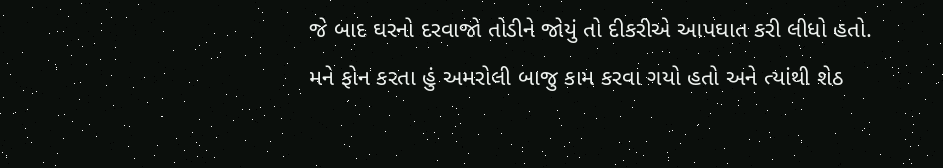જે બાદ ઘરનો દરવાજો તોડીને જોયું તો દીકરીએ આપઘાત કરી લીધો હતો. મને ફોન કરતા હું અમરોલી બાજુ કામ કરવા ગયો હતો અને ત્યાંથી શેઠ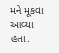મને મૂકવા આવ્યા હતા.